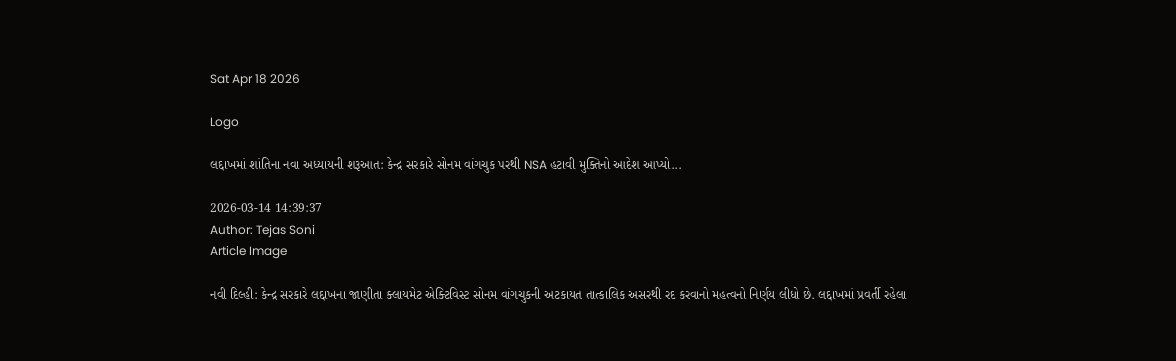Sat Apr 18 2026

Logo

લદ્દાખમાં શાંતિના નવા અધ્યાયની શરૂઆત: કેન્દ્ર સરકારે સોનમ વાંગચુક પરથી NSA હટાવી મુક્તિનો આદેશ આપ્યો...

2026-03-14 14:39:37
Author: Tejas Soni
Article Image

નવી દિલ્હી: કેન્દ્ર સરકારે લદ્દાખના જાણીતા ક્લાયમેટ એક્ટિવિસ્ટ સોનમ વાંગચુકની અટકાયત તાત્કાલિક અસરથી રદ કરવાનો મહત્વનો નિર્ણય લીધો છે. લદ્દાખમાં પ્રવર્તી રહેલા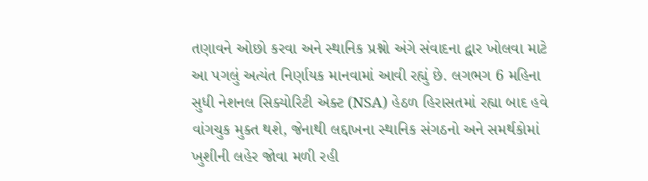તણાવને ઓછો કરવા અને સ્થાનિક પ્રશ્નો અંગે સંવાદના દ્વાર ખોલવા માટે આ પગલું અત્યંત નિર્ણાયક માનવામાં આવી રહ્યું છે. લગભગ 6 મહિના સુધી નેશનલ સિક્યોરિટી એક્ટ (NSA) હેઠળ હિરાસતમાં રહ્યા બાદ હવે વાંગચુક મુક્ત થશે, જેનાથી લદ્દાખના સ્થાનિક સંગઠનો અને સમર્થકોમાં ખુશીની લહેર જોવા મળી રહી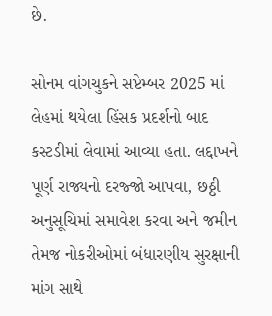છે.

સોનમ વાંગચુકને સપ્ટેમ્બર 2025 માં લેહમાં થયેલા હિંસક પ્રદર્શનો બાદ કસ્ટડીમાં લેવામાં આવ્યા હતા. લદ્દાખને પૂર્ણ રાજ્યનો દરજ્જો આપવા, છઠ્ઠી અનુસૂચિમાં સમાવેશ કરવા અને જમીન તેમજ નોકરીઓમાં બંધારણીય સુરક્ષાની માંગ સાથે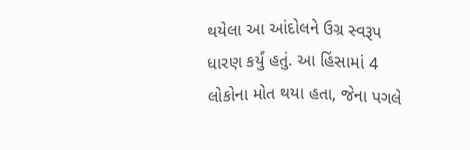થયેલા આ આંદોલને ઉગ્ર સ્વરૂપ ધારણ કર્યું હતું. આ હિંસામાં 4 લોકોના મોત થયા હતા, જેના પગલે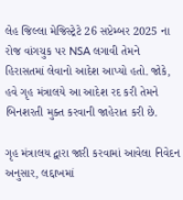લેહ જિલ્લા મેજિસ્ટ્રેટે 26 સપ્ટેમ્બર 2025 ના રોજ વાંગચુક પર NSA લગાવી તેમને હિરાસતમાં લેવાનો આદેશ આપ્યો હતો. જોકે, હવે ગૃહ મંત્રાલયે આ આદેશ રદ કરી તેમને બિનશરતી મુક્ત કરવાની જાહેરાત કરી છે.

ગૃહ મંત્રાલય દ્વારા જારી કરવામાં આવેલા નિવેદન અનુસાર, લદ્દાખમાં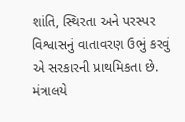શાંતિ, સ્થિરતા અને પરસ્પર વિશ્વાસનું વાતાવરણ ઉભું કરવું એ સરકારની પ્રાથમિકતા છે. મંત્રાલયે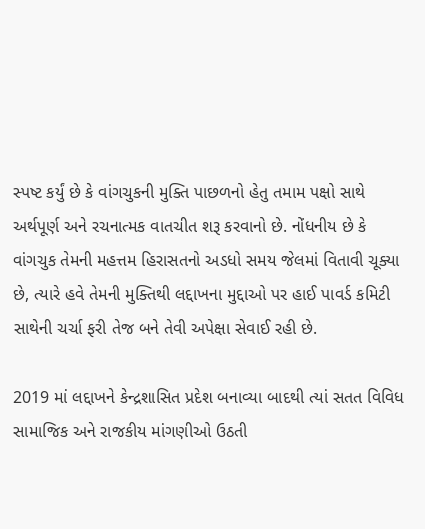સ્પષ્ટ કર્યું છે કે વાંગચુકની મુક્તિ પાછળનો હેતુ તમામ પક્ષો સાથે અર્થપૂર્ણ અને રચનાત્મક વાતચીત શરૂ કરવાનો છે. નોંધનીય છે કે વાંગચુક તેમની મહત્તમ હિરાસતનો અડધો સમય જેલમાં વિતાવી ચૂક્યા છે, ત્યારે હવે તેમની મુક્તિથી લદ્દાખના મુદ્દાઓ પર હાઈ પાવર્ડ કમિટી સાથેની ચર્ચા ફરી તેજ બને તેવી અપેક્ષા સેવાઈ રહી છે.

2019 માં લદ્દાખને કેન્દ્રશાસિત પ્રદેશ બનાવ્યા બાદથી ત્યાં સતત વિવિધ સામાજિક અને રાજકીય માંગણીઓ ઉઠતી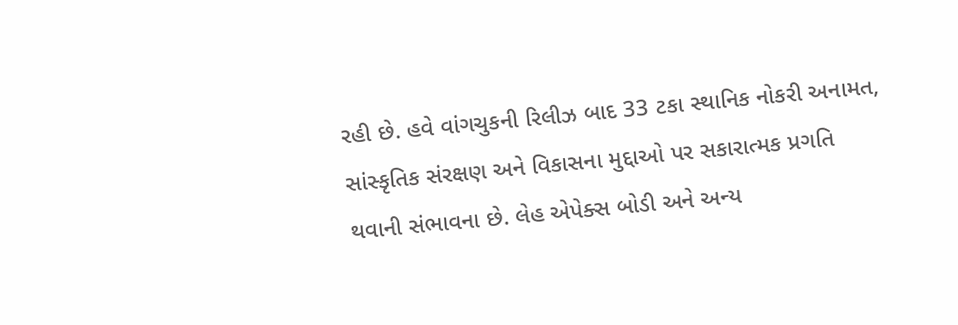રહી છે. હવે વાંગચુકની રિલીઝ બાદ 33 ટકા સ્થાનિક નોકરી અનામત, સાંસ્કૃતિક સંરક્ષણ અને વિકાસના મુદ્દાઓ પર સકારાત્મક પ્રગતિ થવાની સંભાવના છે. લેહ એપેક્સ બોડી અને અન્ય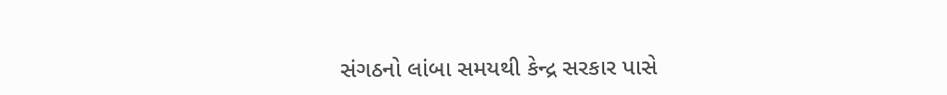સંગઠનો લાંબા સમયથી કેન્દ્ર સરકાર પાસે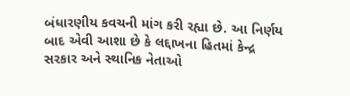બંધારણીય કવચની માંગ કરી રહ્યા છે. આ નિર્ણય બાદ એવી આશા છે કે લદ્દાખના હિતમાં કેન્દ્ર સરકાર અને સ્થાનિક નેતાઓ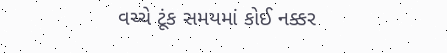વચ્ચે ટૂંક સમયમાં કોઈ નક્કર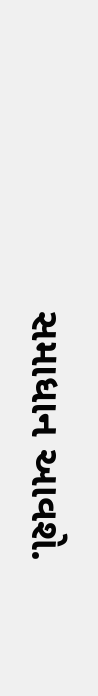સમાધાન આવશે.